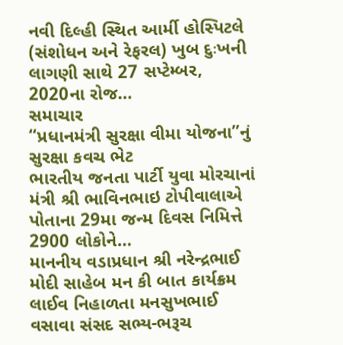નવી દિલ્હી સ્થિત આર્મી હોસ્પિટલે (સંશોધન અને રેફરલ) ખુબ દુઃખની લાગણી સાથે 27 સપ્ટેમ્બર, 2020ના રોજ…
સમાચાર
“પ્રધાનમંત્રી સુરક્ષા વીમા યોજના”નું સુરક્ષા કવચ ભેટ
ભારતીય જનતા પાર્ટી યુવા મોરચાનાં મંત્રી શ્રી ભાવિનભાઇ ટોપીવાલાએ પોતાના 29મા જન્મ દિવસ નિમિત્તે 2900 લોકોને…
માનનીય વડાપ્રધાન શ્રી નરેન્દ્રભાઈ મોદી સાહેબ મન કી બાત કાર્યક્રમ લાઈવ નિહાળતા મનસુખભાઈ વસાવા સંસદ સભ્ય-ભરૂચ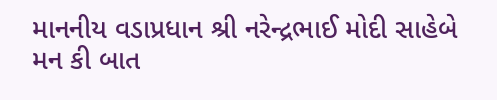માનનીય વડાપ્રધાન શ્રી નરેન્દ્રભાઈ મોદી સાહેબે મન કી બાત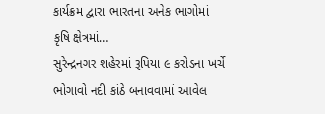કાર્યક્રમ દ્વારા ભારતના અનેક ભાગોમાં કૃષિ ક્ષેત્રમાં…
સુરેન્દ્રનગર શહેરમાં રૂપિયા ૯ કરોડના ખર્ચે ભોગાવો નદી કાંઠે બનાવવામાં આવેલ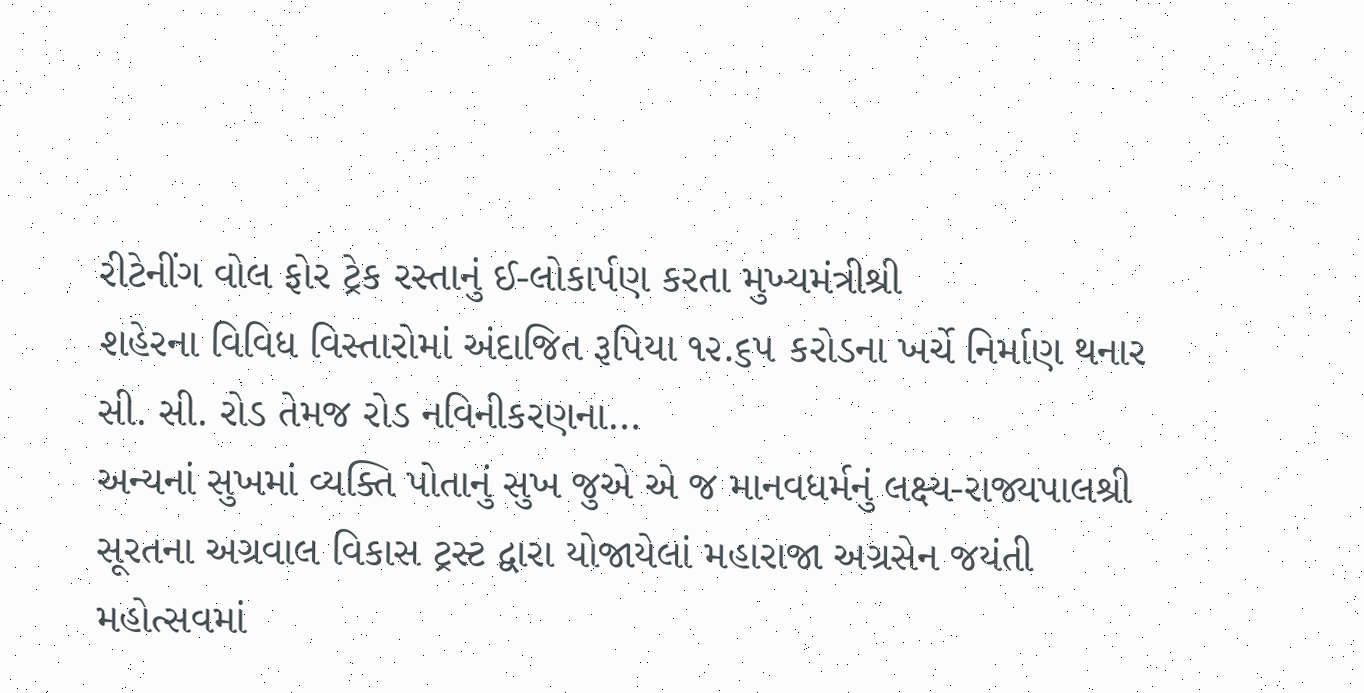રીટેનીંગ વોલ ફોર ટ્રેક રસ્તાનું ઈ-લોકાર્પણ કરતા મુખ્યમંત્રીશ્રી
શહેરના વિવિધ વિસ્તારોમાં અંદાજિત રૂપિયા ૧૨.૬૫ કરોડના ખર્ચે નિર્માણ થનાર સી. સી. રોડ તેમજ રોડ નવિનીકરણના…
અન્યનાં સુખમાં વ્યક્તિ પોતાનું સુખ જુએ એ જ માનવધર્મનું લક્ષ્ય-રાજ્યપાલશ્રી
સૂરતના અગ્રવાલ વિકાસ ટ્રસ્ટ દ્વારા યોજાયેલાં મહારાજા અગ્રસેન જયંતી મહોત્સવમાં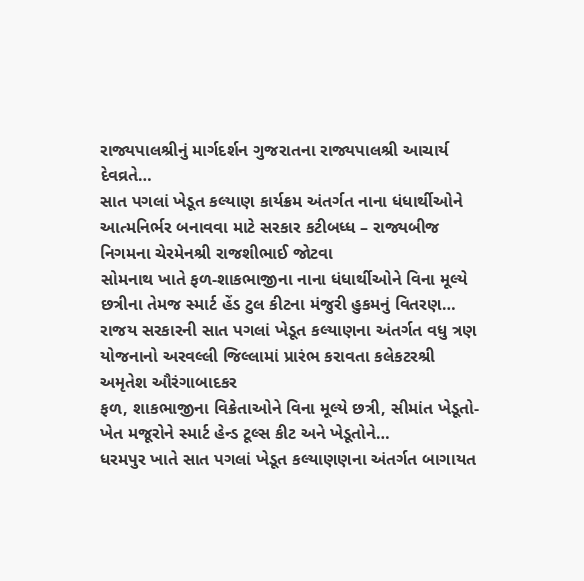રાજ્યપાલશ્રીનું માર્ગદર્શન ગુજરાતના રાજ્યપાલશ્રી આચાર્ય દેવવ્રતે…
સાત પગલાં ખેડૂત કલ્યાણ કાર્યક્રમ અંતર્ગત નાના ધંધાર્થીઓને આત્મનિર્ભર બનાવવા માટે સરકાર કટીબધ્ધ – રાજ્યબીજ નિગમના ચેરમેનશ્રી રાજશીભાઈ જોટવા
સોમનાથ ખાતે ફળ-શાકભાજીના નાના ધંધાર્થીઓને વિના મૂલ્યે છત્રીના તેમજ સ્માર્ટ હેંડ ટુલ કીટના મંજુરી હુકમનું વિતરણ…
રાજય સરકારની સાત પગલાં ખેડૂત કલ્યાણના અંતર્ગત વધુ ત્રણ યોજનાનો અરવલ્લી જિલ્લામાં પ્રારંભ કરાવતા કલેકટરશ્રી અમૃતેશ ઔરંગાબાદકર
ફળ, શાકભાજીના વિક્રેતાઓને વિના મૂલ્યે છત્રી, સીમાંત ખેડૂતો- ખેત મજૂરોને સ્માર્ટ હેન્ડ ટૂલ્સ કીટ અને ખેડૂતોને…
ધરમપુર ખાતે સાત પગલાં ખેડૂત કલ્યાણણના અંતર્ગત બાગાયત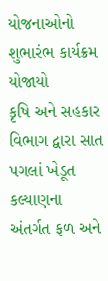યોજનાઓનો શુભારંભ કાર્યક્રમ યોજાયો
કૃષિ અને સહકાર વિભાગ દ્વારા સાત પગલાં ખેડૂત કલ્યાણના અંતર્ગત ફળ અને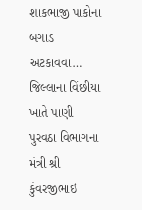શાકભાજી પાકોના બગાડ અટકાવવા…
જિલ્લાના વિંછીયા ખાતે પાણી પુરવઠા વિભાગના મંત્રી શ્રી કુંવરજીભાઇ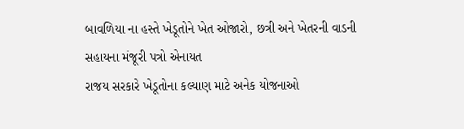બાવળિયા ના હસ્તે ખેડૂતોને ખેત ઓજારો, છત્રી અને ખેતરની વાડની સહાયના મંજૂરી પત્રો એનાયત
રાજય સરકારે ખેડૂતોના કલ્યાણ માટે અનેક યોજનાઓ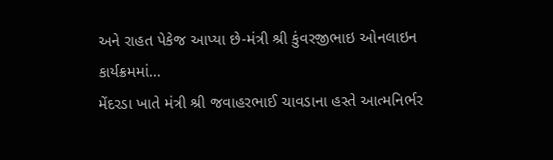અને રાહત પેકેજ આપ્યા છે-મંત્રી શ્રી કુંવરજીભાઇ ઓનલાઇન કાર્યક્રમમાં…
મેંદરડા ખાતે મંત્રી શ્રી જવાહરભાઈ ચાવડાના હસ્તે આત્મનિર્ભર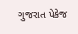ગુજરાત પેકેજ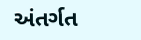અંતર્ગત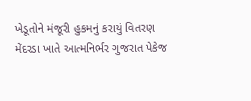ખેડૂતોને મંજૂરી હુકમનું કરાયું વિતરણ
મેંદરડા ખાતે આત્મનિર્ભર ગુજરાત પેકેજ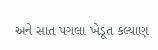અને સાત પગલા ખેડૂત કલ્યાણ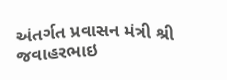અંતર્ગત પ્રવાસન મંત્રી શ્રી જવાહરભાઇ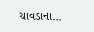ચાવડાના…